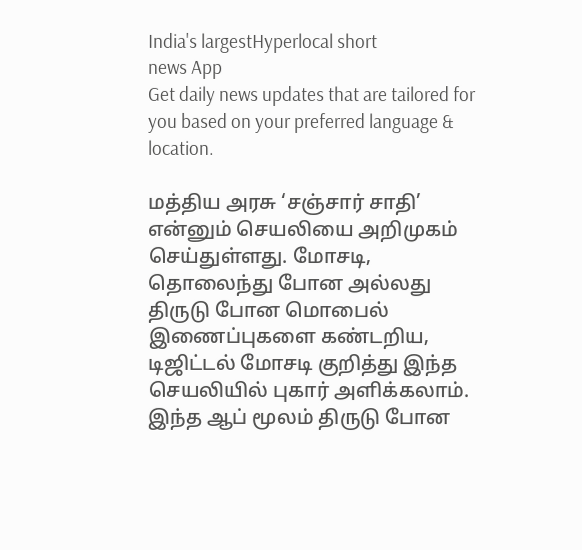India's largestHyperlocal short
news App
Get daily news updates that are tailored for you based on your preferred language & location.

மத்திய அரசு ‘சஞ்சார் சாதி’ என்னும் செயலியை அறிமுகம் செய்துள்ளது. மோசடி, தொலைந்து போன அல்லது திருடு போன மொபைல் இணைப்புகளை கண்டறிய, டிஜிட்டல் மோசடி குறித்து இந்த செயலியில் புகார் அளிக்கலாம். இந்த ஆப் மூலம் திருடு போன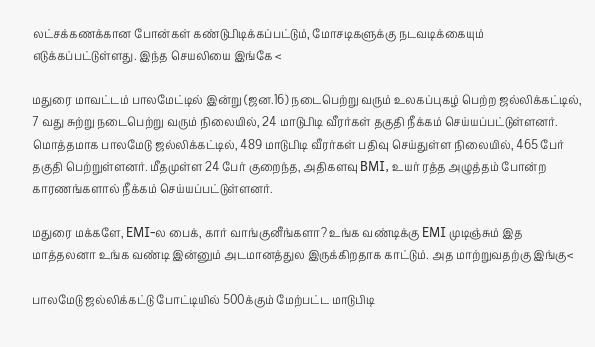லட்சக்கணக்கான போன்கள் கண்டுபிடிக்கப்பட்டும், மோசடிகளுக்கு நடவடிக்கையும் எடுக்கப்பட்டுள்ளது. இந்த செயலியை இங்கே <

மதுரை மாவட்டம் பாலமேட்டில் இன்று (ஜன.16) நடைபெற்று வரும் உலகப்புகழ் பெற்ற ஜல்லிக்கட்டில், 7 வது சுற்று நடைபெற்று வரும் நிலையில், 24 மாடுபிடி வீரர்கள் தகுதி நீக்கம் செய்யப்பட்டுள்ளனர். மொத்தமாக பாலமேடு ஜல்லிக்கட்டில், 489 மாடுபிடி வீரர்கள் பதிவு செய்துள்ள நிலையில், 465 பேர் தகுதி பெற்றுள்ளனர். மீதமுள்ள 24 பேர் குறைந்த, அதிகளவு BMI, உயர் ரத்த அழுத்தம் போன்ற காரணங்களால் நீக்கம் செய்யப்பட்டுள்ளனர்.

மதுரை மக்களே, EMI-ல பைக், கார் வாங்குனீங்களா? உங்க வண்டிக்கு EMI முடிஞ்சும் இத மாத்தலனா உங்க வண்டி இன்னும் அடமானத்துல இருக்கிறதாக காட்டும். அத மாற்றுவதற்கு இங்கு<

பாலமேடு ஜல்லிக்கட்டு போட்டியில் 500க்கும் மேற்பட்ட மாடுபிடி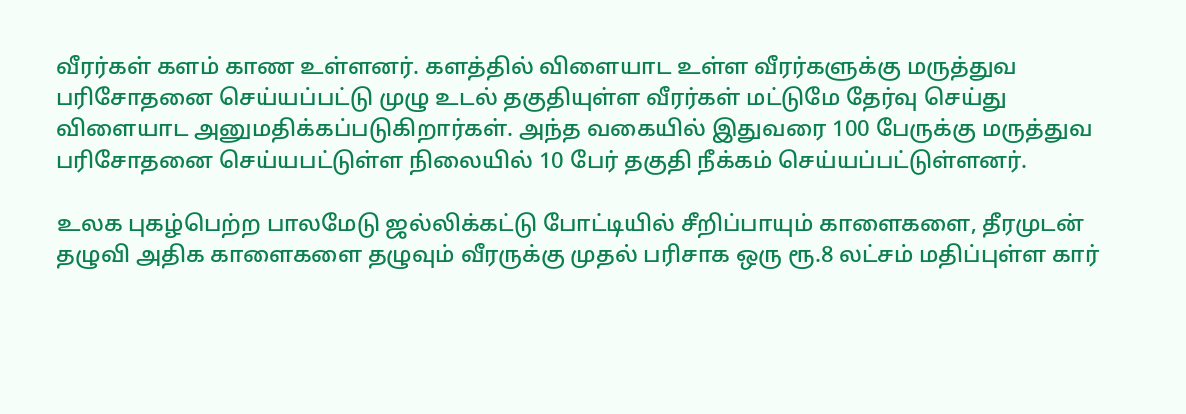வீரர்கள் களம் காண உள்ளனர். களத்தில் விளையாட உள்ள வீரர்களுக்கு மருத்துவ பரிசோதனை செய்யப்பட்டு முழு உடல் தகுதியுள்ள வீரர்கள் மட்டுமே தேர்வு செய்து விளையாட அனுமதிக்கப்படுகிறார்கள். அந்த வகையில் இதுவரை 100 பேருக்கு மருத்துவ பரிசோதனை செய்யபட்டுள்ள நிலையில் 10 பேர் தகுதி நீக்கம் செய்யப்பட்டுள்ளனர்.

உலக புகழ்பெற்ற பாலமேடு ஜல்லிக்கட்டு போட்டியில் சீறிப்பாயும் காளைகளை, தீரமுடன் தழுவி அதிக காளைகளை தழுவும் வீரருக்கு முதல் பரிசாக ஒரு ரூ.8 லட்சம் மதிப்புள்ள கார்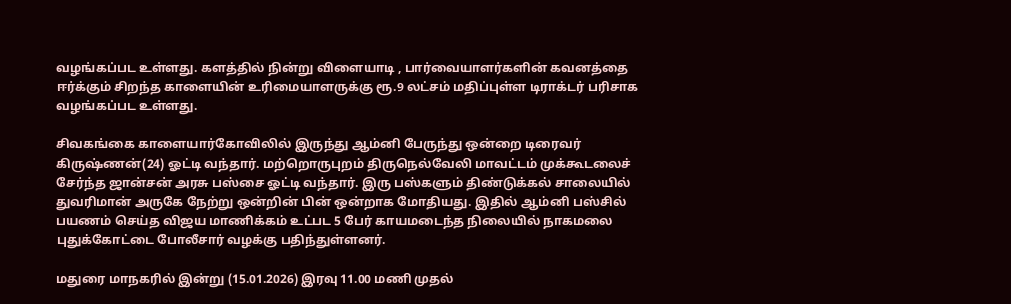வழங்கப்பட உள்ளது. களத்தில் நின்று விளையாடி , பார்வையாளர்களின் கவனத்தை ஈர்க்கும் சிறந்த காளையின் உரிமையாளருக்கு ரூ.9 லட்சம் மதிப்புள்ள டிராக்டர் பரிசாக வழங்கப்பட உள்ளது.

சிவகங்கை காளையார்கோவிலில் இருந்து ஆம்னி பேருந்து ஒன்றை டிரைவர் கிருஷ்ணன்(24) ஓட்டி வந்தார். மற்றொருபுறம் திருநெல்வேலி மாவட்டம் முக்கூடலைச் சேர்ந்த ஜான்சன் அரசு பஸ்சை ஓட்டி வந்தார். இரு பஸ்களும் திண்டுக்கல் சாலையில் துவரிமான் அருகே நேற்று ஒன்றின் பின் ஒன்றாக மோதியது. இதில் ஆம்னி பஸ்சில் பயணம் செய்த விஜய மாணிக்கம் உட்பட 5 பேர் காயமடைந்த நிலையில் நாகமலை புதுக்கோட்டை போலீசார் வழக்கு பதிந்துள்ளனர்.

மதுரை மாநகரில் இன்று (15.01.2026) இரவு 11.00 மணி முதல்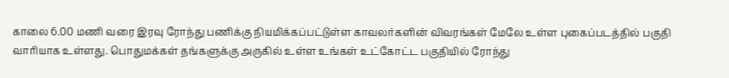காலை 6.00 மணி வரை இரவு ரோந்து பணிக்கு நியமிக்கப்பட்டுள்ள காவலர்களின் விவரங்கள் மேலே உள்ள புகைப்படத்தில் பகுதி வாரியாக உள்ளது. பொதுமக்கள் தங்களுக்கு அருகில் உள்ள உங்கள் உட்கோட்ட பகுதியில் ரோந்து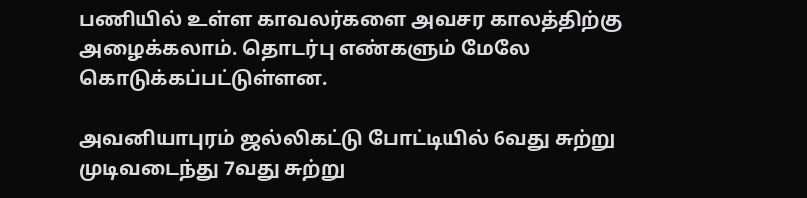பணியில் உள்ள காவலர்களை அவசர காலத்திற்கு அழைக்கலாம். தொடர்பு எண்களும் மேலே கொடுக்கப்பட்டுள்ளன.

அவனியாபுரம் ஜல்லிகட்டு போட்டியில் 6வது சுற்று முடிவடைந்து 7வது சுற்று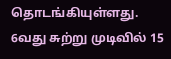தொடங்கியுள்ளது. 6வது சுற்று முடிவில் 15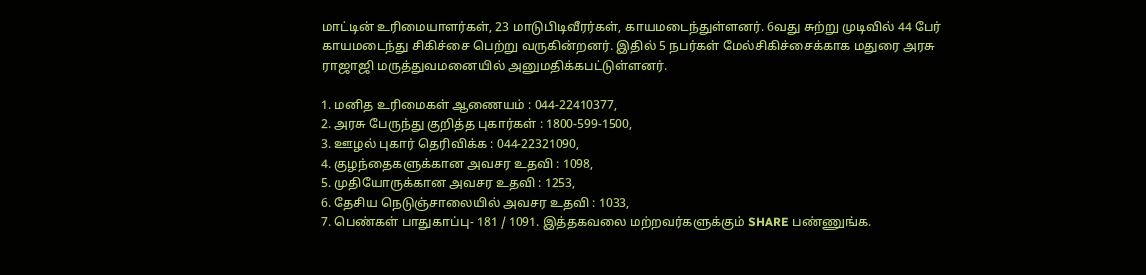மாட்டின் உரிமையாளர்கள், 23 மாடுபிடிவீரர்கள், காயமடைந்துள்ளனர். 6வது சுற்று முடிவில் 44 பேர் காயமடைந்து சிகிச்சை பெற்று வருகின்றனர். இதில் 5 நபர்கள் மேல்சிகிச்சைக்காக மதுரை அரசு ராஜாஜி மருத்துவமனையில் அனுமதிக்கபட்டுள்ளனர்.

1. மனித உரிமைகள் ஆணையம் : 044-22410377,
2. அரசு பேருந்து குறித்த புகார்கள் : 1800-599-1500,
3. ஊழல் புகார் தெரிவிக்க : 044-22321090,
4. குழந்தைகளுக்கான அவசர உதவி : 1098,
5. முதியோருக்கான அவசர உதவி : 1253,
6. தேசிய நெடுஞ்சாலையில் அவசர உதவி : 1033,
7. பெண்கள் பாதுகாப்பு- 181 / 1091. இத்தகவலை மற்றவர்களுக்கும் SHARE பண்ணுங்க.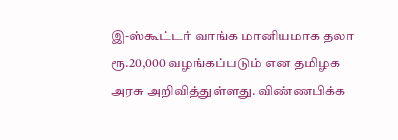இ-ஸ்கூட்டர் வாங்க மானியமாக தலா ரூ.20,000 வழங்கப்படும் என தமிழக அரசு அறிவித்துள்ளது. விண்ணபிக்க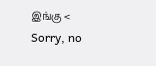இங்கு <
Sorry, no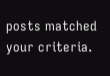posts matched your criteria.